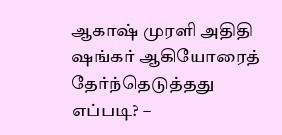ஆகாஷ் முரளி அதிதி ஷங்கர் ஆகியோரைத் தேர்ந்தெடுத்தது எப்படி? –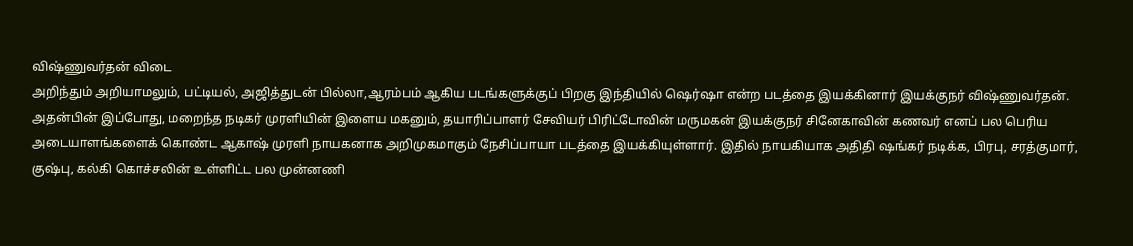விஷ்ணுவர்தன் விடை
அறிந்தும் அறியாமலும், பட்டியல், அஜித்துடன் பில்லா,ஆரம்பம் ஆகிய படங்களுக்குப் பிறகு இந்தியில் ஷெர்ஷா என்ற படத்தை இயக்கினார் இயக்குநர் விஷ்ணுவர்தன்.
அதன்பின் இப்போது, மறைந்த நடிகர் முரளியின் இளைய மகனும், தயாரிப்பாளர் சேவியர் பிரிட்டோவின் மருமகன் இயக்குநர் சினேகாவின் கணவர் எனப் பல பெரிய அடையாளங்களைக் கொண்ட ஆகாஷ் முரளி நாயகனாக அறிமுகமாகும் நேசிப்பாயா படத்தை இயக்கியுள்ளார். இதில் நாயகியாக அதிதி ஷங்கர் நடிக்க, பிரபு, சரத்குமார், குஷ்பு, கல்கி கொச்சலின் உள்ளிட்ட பல முன்னணி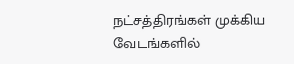நட்சத்திரங்கள் முக்கிய வேடங்களில்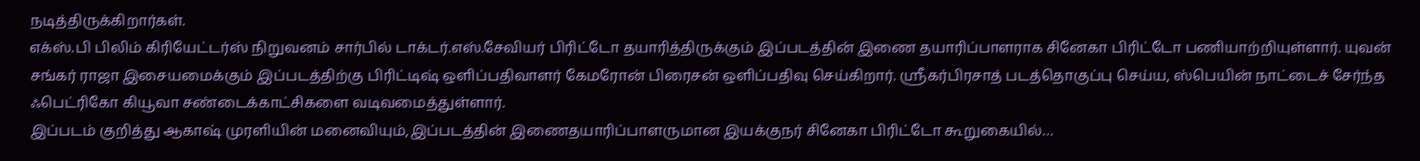நடித்திருக்கிறார்கள்.
எக்ஸ்.பி பிலிம் கிரியேட்டர்ஸ் நிறுவனம் சார்பில் டாக்டர்.எஸ்.சேவியர் பிரிட்டோ தயாரித்திருக்கும் இப்படத்தின் இணை தயாரிப்பாளராக சினேகா பிரிட்டோ பணியாற்றியுள்ளார். யுவன் சங்கர் ராஜா இசையமைக்கும் இப்படத்திற்கு பிரிட்டிஷ் ஒளிப்பதிவாளர் கேமரோன் பிரைசன் ஒளிப்பதிவு செய்கிறார். ஸ்ரீகர்பிரசாத் படத்தொகுப்பு செய்ய, ஸ்பெயின் நாட்டைச் சேர்ந்த ஃபெட்ரிகோ கியூவா சண்டைக்காட்சிகளை வடிவமைத்துள்ளார்.
இப்படம் குறித்து ஆகாஷ் முரளியின் மனைவியும்,இப்படத்தின் இணைதயாரிப்பாளருமான இயக்குநர் சினேகா பிரிட்டோ கூறுகையில்…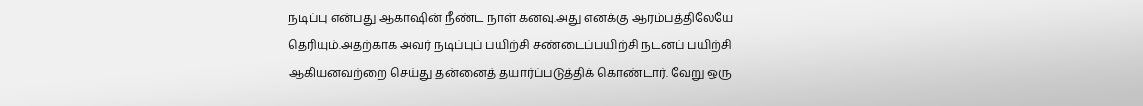நடிப்பு என்பது ஆகாஷின் நீண்ட நாள் கனவு.அது எனக்கு ஆரம்பத்திலேயே தெரியும்.அதற்காக அவர் நடிப்புப் பயிற்சி சண்டைப்பயிற்சி நடனப் பயிற்சி ஆகியனவற்றை செய்து தன்னைத் தயார்ப்படுத்திக் கொண்டார். வேறு ஒரு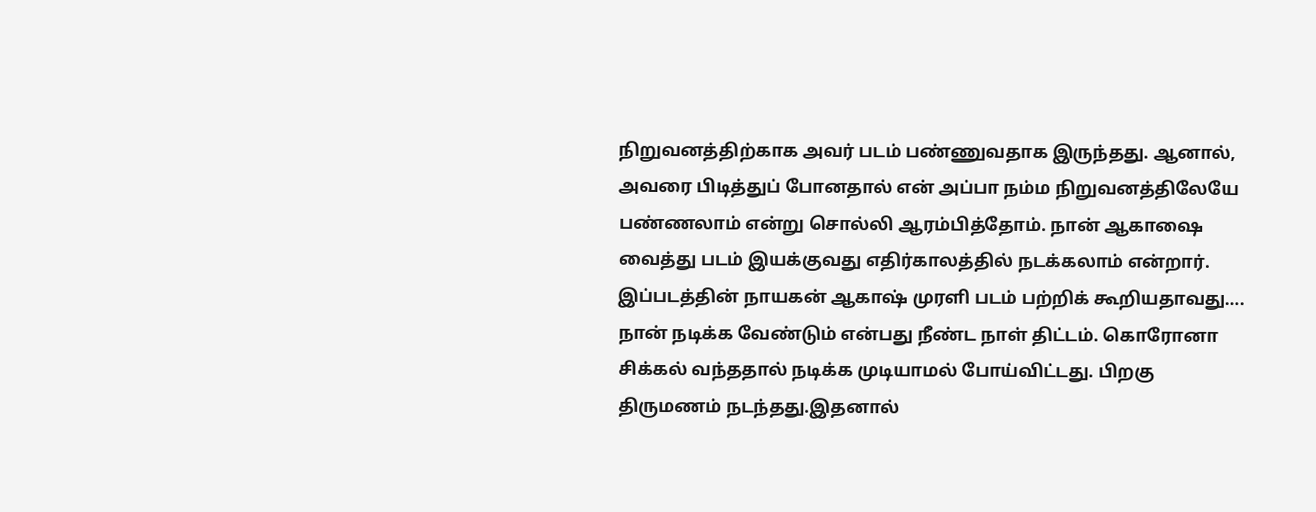நிறுவனத்திற்காக அவர் படம் பண்ணுவதாக இருந்தது. ஆனால், அவரை பிடித்துப் போனதால் என் அப்பா நம்ம நிறுவனத்திலேயே பண்ணலாம் என்று சொல்லி ஆரம்பித்தோம். நான் ஆகாஷை வைத்து படம் இயக்குவது எதிர்காலத்தில் நடக்கலாம் என்றார்.
இப்படத்தின் நாயகன் ஆகாஷ் முரளி படம் பற்றிக் கூறியதாவது….
நான் நடிக்க வேண்டும் என்பது நீண்ட நாள் திட்டம். கொரோனா சிக்கல் வந்ததால் நடிக்க முடியாமல் போய்விட்டது. பிறகு திருமணம் நடந்தது.இதனால்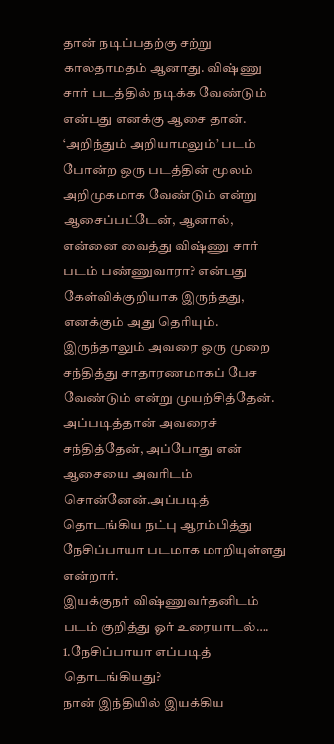தான் நடிப்பதற்கு சற்று காலதாமதம் ஆனாது. விஷ்ணு சார் படத்தில் நடிக்க வேண்டும் என்பது எனக்கு ஆசை தான். ‘அறிந்தும் அறியாமலும்’ படம் போன்ற ஒரு படத்தின் மூலம் அறிமுகமாக வேண்டும் என்று ஆசைப்பட்டேன், ஆனால், என்னை வைத்து விஷ்ணு சார் படம் பண்ணுவாரா? என்பது கேள்விக்குறியாக இருந்தது, எனக்கும் அது தெரியும். இருந்தாலும் அவரை ஒரு முறை சந்தித்து சாதாரணமாகப் பேச வேண்டும் என்று முயற்சித்தேன். அப்படித்தான் அவரைச் சந்தித்தேன், அப்போது என் ஆசையை அவரிடம் சொன்னேன்.அப்படித் தொடங்கிய நட்பு ஆரம்பித்து நேசிப்பாயா படமாக மாறியுள்ளது என்றார்.
இயக்குநர் விஷ்ணுவர்தனிடம் படம் குறித்து ஓர் உரையாடல்….
1.நேசிப்பாயா எப்படித் தொடங்கியது?
நான் இந்தியில் இயக்கிய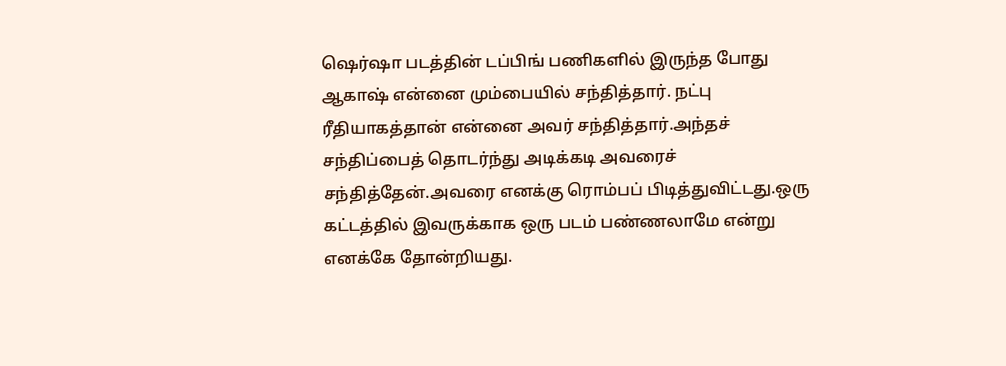ஷெர்ஷா படத்தின் டப்பிங் பணிகளில் இருந்த போது ஆகாஷ் என்னை மும்பையில் சந்தித்தார். நட்பு ரீதியாகத்தான் என்னை அவர் சந்தித்தார்.அந்தச் சந்திப்பைத் தொடர்ந்து அடிக்கடி அவரைச் சந்தித்தேன்.அவரை எனக்கு ரொம்பப் பிடித்துவிட்டது.ஒரு கட்டத்தில் இவருக்காக ஒரு படம் பண்ணலாமே என்று எனக்கே தோன்றியது.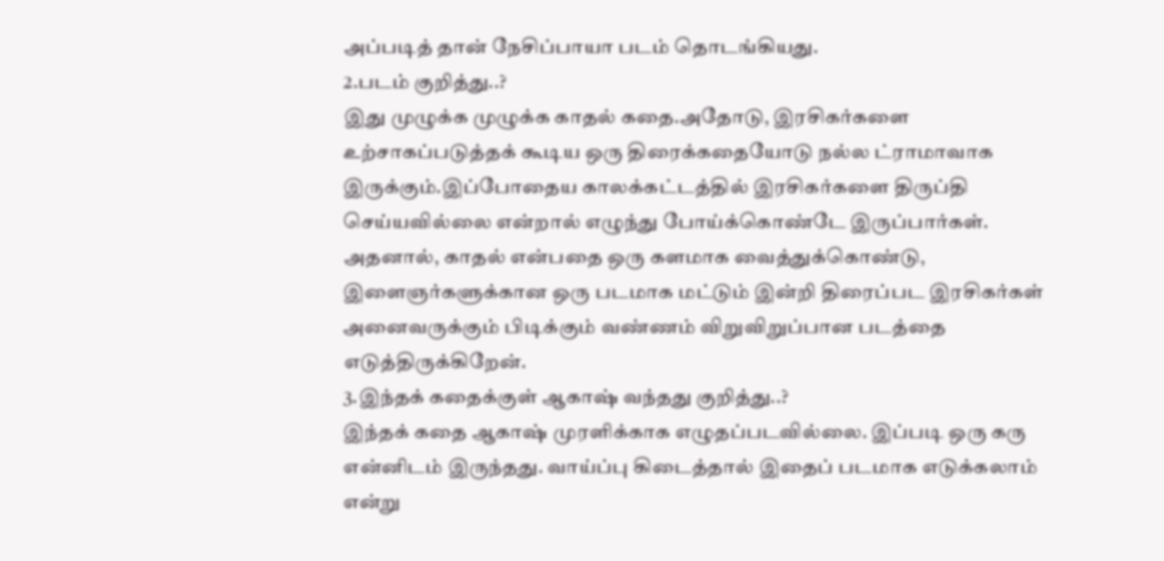அப்படித் தான் நேசிப்பாயா படம் தொடங்கியது.
2.படம் குறித்து..?
இது முழுக்க முழுக்க காதல் கதை.அதோடு, இரசிகர்களை உற்சாகப்படுத்தக் கூடிய ஒரு திரைக்கதையோடு நல்ல ட்ராமாவாக இருக்கும்.இப்போதைய காலக்கட்டத்தில் இரசிகர்களை திருப்தி செய்யவில்லை என்றால் எழுந்து போய்க்கொண்டே இருப்பார்கள். அதனால், காதல் என்பதை ஒரு களமாக வைத்துக்கொண்டு, இளைஞர்களுக்கான ஒரு படமாக மட்டும் இன்றி திரைப்பட இரசிகர்கள் அனைவருக்கும் பிடிக்கும் வண்ணம் விறுவிறுப்பான படத்தை எடுத்திருக்கிறேன்.
3.இந்தக் கதைக்குள் ஆகாஷ் வந்தது குறித்து..?
இந்தக் கதை ஆகாஷ் முரளிக்காக எழுதப்படவில்லை. இப்படி ஒரு கரு என்னிடம் இருந்தது. வாய்ப்பு கிடைத்தால் இதைப் படமாக எடுக்கலாம் என்று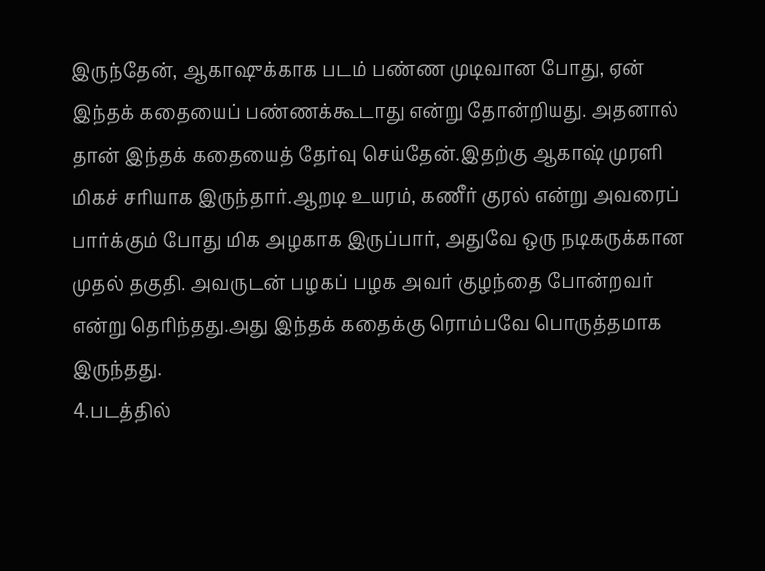இருந்தேன், ஆகாஷுக்காக படம் பண்ண முடிவான போது, ஏன் இந்தக் கதையைப் பண்ணக்கூடாது என்று தோன்றியது. அதனால் தான் இந்தக் கதையைத் தேர்வு செய்தேன்.இதற்கு ஆகாஷ் முரளி மிகச் சரியாக இருந்தார்.ஆறடி உயரம், கணீர் குரல் என்று அவரைப் பார்க்கும் போது மிக அழகாக இருப்பார், அதுவே ஒரு நடிகருக்கான முதல் தகுதி. அவருடன் பழகப் பழக அவர் குழந்தை போன்றவர் என்று தெரிந்தது.அது இந்தக் கதைக்கு ரொம்பவே பொருத்தமாக இருந்தது.
4.படத்தில்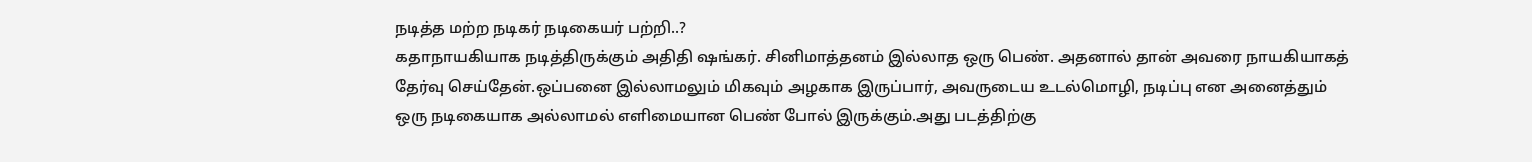நடித்த மற்ற நடிகர் நடிகையர் பற்றி..?
கதாநாயகியாக நடித்திருக்கும் அதிதி ஷங்கர். சினிமாத்தனம் இல்லாத ஒரு பெண். அதனால் தான் அவரை நாயகியாகத் தேர்வு செய்தேன்.ஒப்பனை இல்லாமலும் மிகவும் அழகாக இருப்பார், அவருடைய உடல்மொழி, நடிப்பு என அனைத்தும் ஒரு நடிகையாக அல்லாமல் எளிமையான பெண் போல் இருக்கும்.அது படத்திற்கு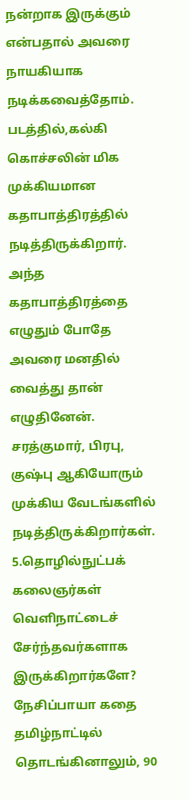நன்றாக இருக்கும் என்பதால் அவரை நாயகியாக நடிக்கவைத்தோம்.
படத்தில்,கல்கி கொச்சலின் மிக முக்கியமான கதாபாத்திரத்தில் நடித்திருக்கிறார். அந்த கதாபாத்திரத்தை எழுதும் போதே அவரை மனதில் வைத்து தான் எழுதினேன். சரத்குமார், பிரபு, குஷ்பு ஆகியோரும் முக்கிய வேடங்களில் நடித்திருக்கிறார்கள்.
5.தொழில்நுட்பக் கலைஞர்கள் வெளிநாட்டைச் சேர்ந்தவர்களாக இருக்கிறார்களே?
நேசிப்பாயா கதை தமிழ்நாட்டில் தொடங்கினாலும், 90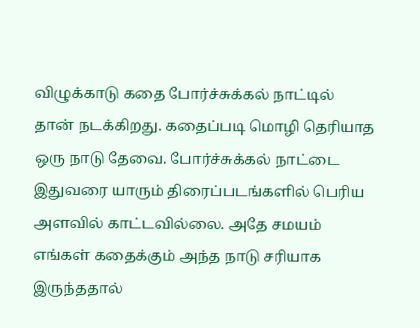விழுக்காடு கதை போர்ச்சுக்கல் நாட்டில் தான் நடக்கிறது. கதைப்படி மொழி தெரியாத ஒரு நாடு தேவை. போர்ச்சுக்கல் நாட்டை இதுவரை யாரும் திரைப்படங்களில் பெரிய அளவில் காட்டவில்லை. அதே சமயம் எங்கள் கதைக்கும் அந்த நாடு சரியாக இருந்ததால்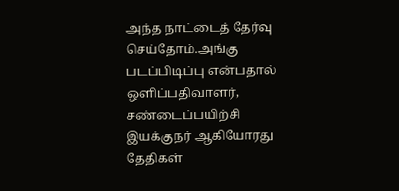அந்த நாட்டைத் தேர்வு செய்தோம்.அங்கு படப்பிடிப்பு என்பதால் ஒளிப்பதிவாளர், சண்டைப்பயிற்சி இயக்குநர் ஆகியோரது தேதிகள்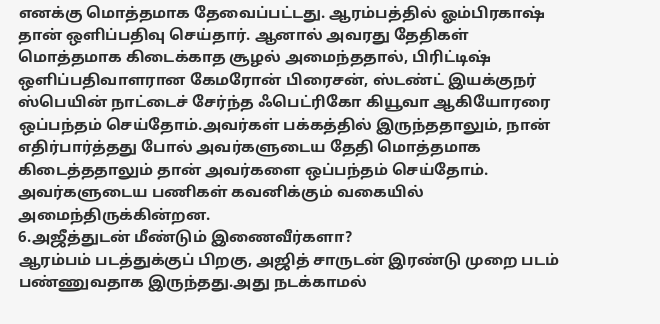எனக்கு மொத்தமாக தேவைப்பட்டது. ஆரம்பத்தில் ஓம்பிரகாஷ் தான் ஒளிப்பதிவு செய்தார். ஆனால் அவரது தேதிகள் மொத்தமாக கிடைக்காத சூழல் அமைந்ததால், பிரிட்டிஷ் ஒளிப்பதிவாளரான கேமரோன் பிரைசன், ஸ்டண்ட் இயக்குநர் ஸ்பெயின் நாட்டைச் சேர்ந்த ஃபெட்ரிகோ கியூவா ஆகியோரரை ஒப்பந்தம் செய்தோம்.அவர்கள் பக்கத்தில் இருந்ததாலும், நான் எதிர்பார்த்தது போல் அவர்களுடைய தேதி மொத்தமாக கிடைத்ததாலும் தான் அவர்களை ஒப்பந்தம் செய்தோம். அவர்களுடைய பணிகள் கவனிக்கும் வகையில் அமைந்திருக்கின்றன.
6.அஜீத்துடன் மீண்டும் இணைவீர்களா?
ஆரம்பம் படத்துக்குப் பிறகு, அஜித் சாருடன் இரண்டு முறை படம் பண்ணுவதாக இருந்தது.அது நடக்காமல்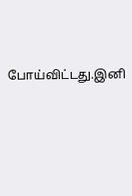போய்விட்டது.இனி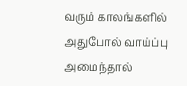வரும் காலங்களில் அதுபோல் வாய்ப்பு அமைந்தால்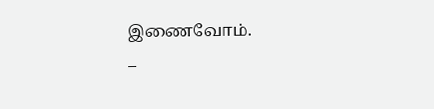இணைவோம்.
–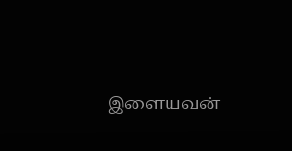இளையவன்